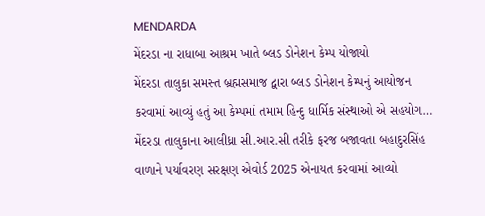MENDARDA
મેંદરડા ના રાધાબા આશ્રમ ખાતે બ્લડ ડોનેશન કેમ્પ યોજાયો
મેંદરડા તાલુકા સમસ્ત બ્રહ્મસમાજ દ્વારા બ્લડ ડોનેશન કેમ્પનું આયોજન કરવામાં આવ્યું હતું આ કેમ્પમાં તમામ હિન્દુ ધાર્મિક સંસ્થાઓ એ સહયોગ…
મેંદરડા તાલુકાના આલીધ્રા સી.આર.સી તરીકે ફરજ બજાવતા બહાદુરસિંહ વાળાને પર્યાવરણ સરક્ષણ એવોર્ડ 2025 એનાયત કરવામાં આવ્યો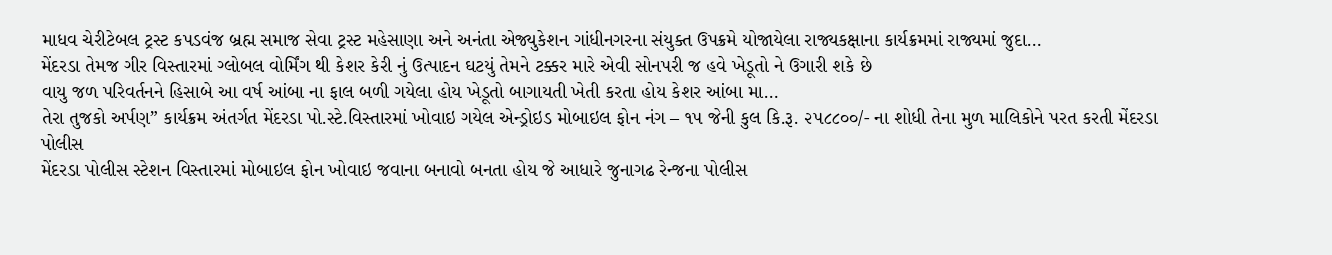માધવ ચેરીટેબલ ટ્રસ્ટ કપડવંજ બ્રહ્મ સમાજ સેવા ટ્રસ્ટ મહેસાણા અને અનંતા એજ્યુકેશન ગાંધીનગરના સંયુક્ત ઉપક્રમે યોજાયેલા રાજ્યકક્ષાના કાર્યક્રમમાં રાજ્યમાં જુદા…
મેંદરડા તેમજ ગીર વિસ્તારમાં ગ્લોબલ વોર્મિંગ થી કેશર કેરી નું ઉત્પાદન ઘટયું તેમને ટક્કર મારે એવી સોનપરી જ હવે ખેડૂતો ને ઉગારી શકે છે
વાયુ જળ પરિવર્તનને હિસાબે આ વર્ષ આંબા ના ફાલ બળી ગયેલા હોય ખેડૂતો બાગાયતી ખેતી કરતા હોય કેશર આંબા મા…
તેરા તુજકો અર્પણ” કાર્યક્રમ અંતર્ગત મેંદરડા પો.સ્ટે.વિસ્તારમાં ખોવાઇ ગયેલ એન્ડ્રોઇડ મોબાઇલ ફોન નંગ – ૧૫ જેની કુલ કિ.રૂ. ૨૫૮૮૦૦/- ના શોધી તેના મુળ માલિકોને પરત કરતી મેંદરડા પોલીસ
મેંદરડા પોલીસ સ્ટેશન વિસ્તારમાં મોબાઇલ ફોન ખોવાઇ જવાના બનાવો બનતા હોય જે આધારે જુનાગઢ રેન્જના પોલીસ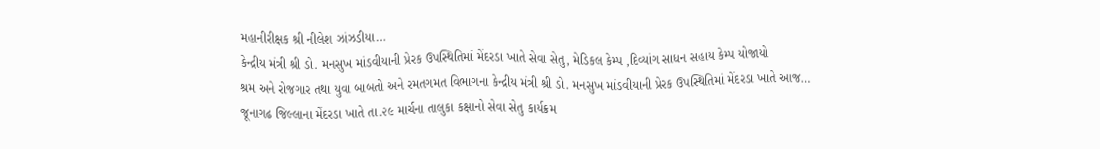મહાનીરીક્ષક શ્રી નીલેશ ઝાંઝડીયા…
કેન્દ્રીય મંત્રી શ્રી ડો. મનસુખ માંડવીયાની પ્રેરક ઉપસ્થિતિમાં મેંદરડા ખાતે સેવા સેતુ, મેડિકલ કેમ્પ ,દિવ્યાંગ સાધન સહાય કેમ્પ યોજાયો
શ્રમ અને રોજગાર તથા યુવા બાબતો અને રમતગમત વિભાગના કેન્દ્રીય મંત્રી શ્રી ડો. મનસુખ માંડવીયાની પ્રેરક ઉપસ્થિતિમાં મેંદરડા ખાતે આજ…
જૂનાગઢ જિલ્લાના મેંદરડા ખાતે તા.૨૯ માર્ચના તાલુકા કક્ષાનો સેવા સેતુ કાર્યક્રમ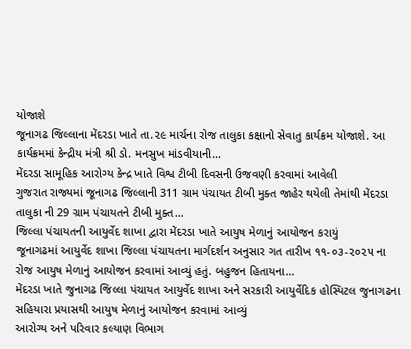યોજાશે
જૂનાગઢ જિલ્લાના મેંદરડા ખાતે તા.૨૯ માર્ચના રોજ તાલુકા કક્ષાનો સેવાતુ કાર્યક્રમ યોજાશે. આ કાર્યક્રમમાં કેન્દ્રીય મંત્રી શ્રી ડો. મનસુખ માંડવીયાની…
મેંદરડા સામૂહિક આરોગ્ય કેન્દ્ર ખાતે વિશ્વ ટીબી દિવસની ઉજવણી કરવામાં આવેલી
ગુજરાત રાજ્યમાં જૂનાગઢ જિલ્લાની 311 ગ્રામ પંચાયત ટીબી મુક્ત જાહેર થયેલી તેમાંથી મેંદરડા તાલુકા ની 29 ગ્રામ પંચાયતને ટીબી મુક્ત…
જિલ્લા પંચાયતની આયુર્વેદ શાખા દ્વારા મેંદરડા ખાતે આયુષ મેળાનું આયોજન કરાયું
જૂનાગઢમાં આયુર્વેદ શાખા જિલ્લા પંચાયતના માર્ગદર્શન અનુસાર ગત તારીખ ૧૧-૦૩-૨૦૨૫ ના રોજ આયુષ મેળાનું આયોજન કરવામાં આવ્યું હતું. બહુજન હિતાયના…
મેંદરડા ખાતે જુનાગઢ જિલ્લા પંચાયત આયુર્વેદ શાખા અને સરકારી આયુર્વેદિક હોસ્પિટલ જુનાગઢના સહિયારા પ્રયાસથી આયુષ મેળાનું આયોજન કરવામાં આવ્યું
આરોગ્ય અને પરિવાર કલ્યાણ વિભાગ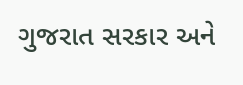ગુજરાત સરકાર અને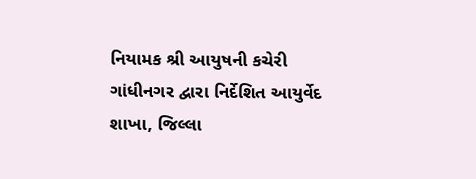નિયામક શ્રી આયુષની કચેરી ગાંધીનગર દ્વારા નિર્દેશિત આયુર્વેદ શાખા, જિલ્લા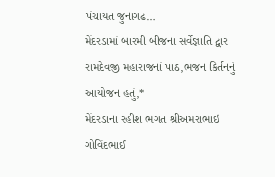પંચાયત જુનાગઢ…
મેંદરડામાં બારમી બીજના સર્વેજ્ઞાતિ દ્વાર રામદેવજી મહારાજનાં પાઠ,ભજન કિર્તનનું આયોજન હતું,*
મેંદરડાના રહીશ ભગત શ્રીઅમરાભાઇ ગોવિંદભાઈ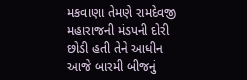મકવાણા તેમણે રામદેવજી મહારાજની મંડપની દોરી છોડી હતી તેને આધીન આજે બારમી બીજનું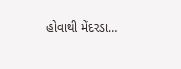હોવાથી મેંદરડા…